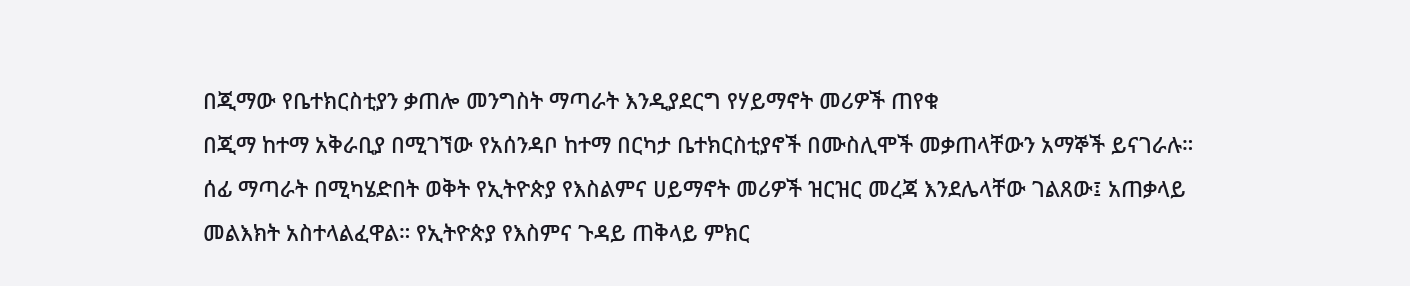በጂማው የቤተክርስቲያን ቃጠሎ መንግስት ማጣራት እንዲያደርግ የሃይማኖት መሪዎች ጠየቁ
በጂማ ከተማ አቅራቢያ በሚገኘው የአሰንዳቦ ከተማ በርካታ ቤተክርስቲያኖች በሙስሊሞች መቃጠላቸውን አማኞች ይናገራሉ። ሰፊ ማጣራት በሚካሄድበት ወቅት የኢትዮጵያ የእስልምና ሀይማኖት መሪዎች ዝርዝር መረጃ እንደሌላቸው ገልጸው፤ አጠቃላይ መልእክት አስተላልፈዋል። የኢትዮጵያ የእስምና ጉዳይ ጠቅላይ ምክር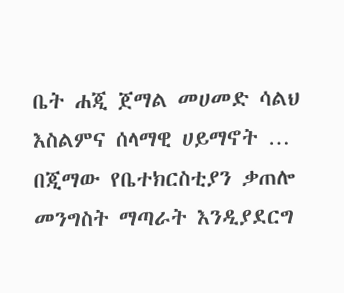ቤት ሐጂ ጀማል መሀመድ ሳልህ እስልምና ሰላማዊ ሀይማኖት …
በጂማው የቤተክርስቲያን ቃጠሎ መንግስት ማጣራት እንዲያደርግ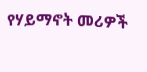የሃይማኖት መሪዎች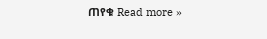ጠየቁ Read more »